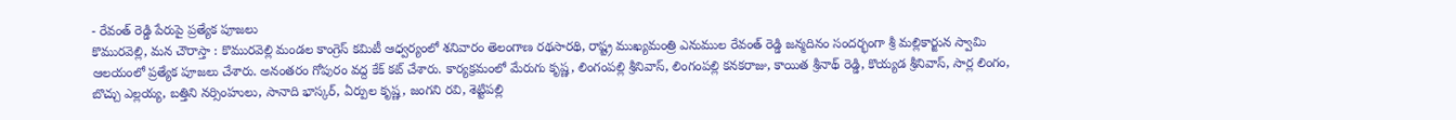- రేవంత్ రెడ్డి పేరుపై ప్రత్యేక పూజలు
కొమురవెల్లి, మన చౌరాస్తా : కొమురవెల్లి మండల కాంగ్రెస్ కమిటీ ఆధ్వర్యంలో శనివారం తెలంగాణ రథసారథి, రాష్ట్ర ముఖ్యమంత్రి ఎనుముల రేవంత్ రెడ్డి జన్మదినం సందర్భంగా శ్రీ మల్లికార్జున స్వామి ఆలయంలో ప్రత్యేక పూజలు చేశారు. అనంతరం గోపురం వద్ద కేక్ కట్ చేశారు. కార్యక్రమంలో మేరుగు కృష్ణ, లింగంపల్లి శ్రీనివాస్, లింగంపల్లి కనకరాజు, కాయిత శ్రీనాథ్ రెడ్డి, కొయ్యడ శ్రీనివాస్, సార్ల లింగం, బొచ్చు ఎల్లయ్య, బత్తిని నర్సింహులు, సానాది భాస్కర్, ఏర్పుల కృష్ణ, జంగని రవి, శెట్టిపల్లి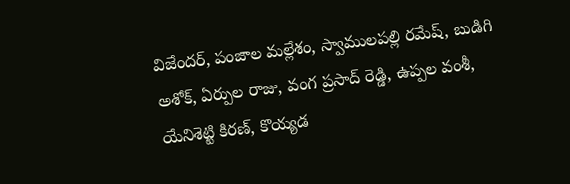విజేందర్, పంజాల మల్లేశం, స్వాములపల్లి రమేష్, బుడిగి అశోక్, ఏర్పుల రాజు, వంగ ప్రసాద్ రెడ్డి, ఉప్పల వంశీ, యేనిశెట్టి కిరణ్, కొయ్యడ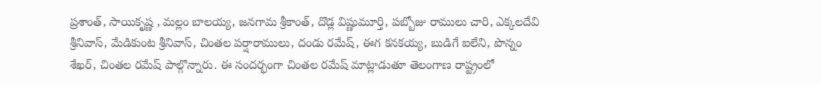ప్రశాంత్, సాయికృష్ణ , మల్లం బాలయ్య, జనగామ శ్రీకాంత్, దొడ్ల విష్ణుమూర్తి, పబ్బోజు రాములు చారి, ఎక్కలదేవి శ్రీనివాస్, మేడికుంట శ్రీనివాస్, చింతల పర్షారాములు, దండు రమేష్, ఈగ కనకయ్య, బుడిగే ఐలేని, పొన్నం శేఖర్, చింతల రమేష్ పాల్గొన్నారు. ఈ సందర్భంగా చింతల రమేష్ మాట్లాడుతూ తెలంగాణ రాష్ట్రంలో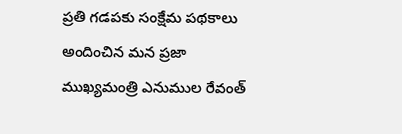ప్రతి గడపకు సంక్షేమ పథకాలు అందించిన మన ప్రజా ముఖ్యమంత్రి ఎనుముల రేవంత్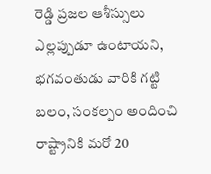రెడ్డి ప్రజల ఆశీస్సులు ఎల్లప్పుడూ ఉంటాయని, భగవంతుడు వారికి గట్టి బలం, సంకల్పం అందించి రాష్ట్రానికి మరో 20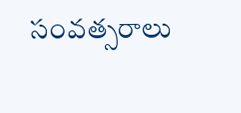సంవత్సరాలు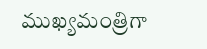ముఖ్యమంత్రిగా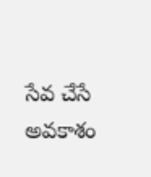సేవ చేసే అవకాశం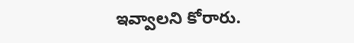ఇవ్వాలని కోరారు.